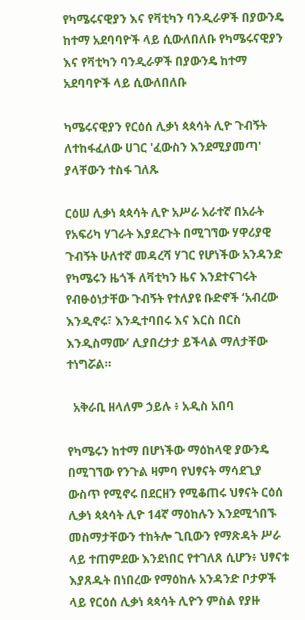የካሜሩናዊያን እና የቫቲካን ባንዲራዎች በያውንዴ ከተማ አደባባዮች ላይ ሲውለበለቡ የካሜሩናዊያን እና የቫቲካን ባንዲራዎች በያውንዴ ከተማ አደባባዮች ላይ ሲውለበለቡ

ካሜሩናዊያን የርዕሰ ሊቃነ ጳጳሳት ሊዮ ጉብኝት ለተከፋፈለው ሀገር 'ፈውስን እንደሚያመጣ' ያላቸውን ተስፋ ገለጹ

ርዕሠ ሊቃነ ጳጳሳት ሊዮ አሥራ አራተኛ በአራት የአፍሪካ ሃገራት እያደረጉት በሚገኘው ሃዋሪያዊ ጉብኝት ሁለተኛ መዳረሻ ሃገር የሆነችው አንዳንድ የካሜሩን ዜጎች ለቫቲካን ዜና እንደተናገሩት የብፁዕነታቸው ጉብኝት የተለያዩ ቡድኖች ‘አብረው እንዲኖሩ፣ እንዲተባበሩ እና እርስ በርስ እንዲስማሙ’ ሊያበረታታ ይችላል ማለታቸው ተነግሯል።

  አቅራቢ ዘላለም ኃይሉ ፥ አዲስ አበባ

የካሜሩን ከተማ በሆነችው ማዕከላዊ ያውንዴ በሚገኘው የንጉል ዛምባ የህፃናት ማሳደጊያ ውስጥ የሚኖሩ በደርዘን የሚቆጠሩ ህፃናት ርዕሰ ሊቃነ ጳጳሳት ሊዮ 14ኛ ማዕከሉን እንደሚጎበኙ መስማታቸውን ተከትሎ ጊቢውን የማጽዳት ሥራ ላይ ተጠምደው እንደነበር የተገለጸ ሲሆን፥ ህፃናቱ እያጸዱት በነበረው የማዕከሉ አንዳንድ ቦታዎች ላይ የርዕሰ ሊቃነ ጳጳሳት ሊዮን ምስል የያዙ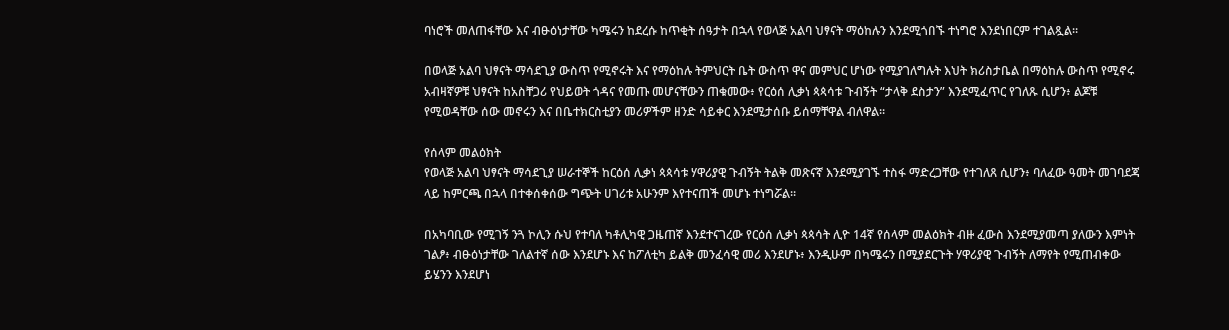ባነሮች መለጠፋቸው እና ብፁዕነታቸው ካሜሩን ከደረሱ ከጥቂት ሰዓታት በኋላ የወላጅ አልባ ህፃናት ማዕከሉን እንደሚጎበኙ ተነግሮ እንደነበርም ተገልጿል።

በወላጅ አልባ ህፃናት ማሳደጊያ ውስጥ የሚኖሩት እና የማዕከሉ ትምህርት ቤት ውስጥ ዋና መምህር ሆነው የሚያገለግሉት እህት ክሪስታቤል በማዕከሉ ውስጥ የሚኖሩ አብዛኛዎቹ ህፃናት ከአስቸጋሪ የህይወት ጎዳና የመጡ መሆናቸውን ጠቁመው፥ የርዕሰ ሊቃነ ጳጳሳቱ ጉብኝት “ታላቅ ደስታን” እንደሚፈጥር የገለጹ ሲሆን፥ ልጆቹ የሚወዳቸው ሰው መኖሩን እና በቤተክርስቲያን መሪዎችም ዘንድ ሳይቀር እንደሚታሰቡ ይሰማቸዋል ብለዋል።

የሰላም መልዕክት
የወላጅ አልባ ህፃናት ማሳደጊያ ሠራተኞች ከርዕሰ ሊቃነ ጳጳሳቱ ሃዋሪያዊ ጉብኝት ትልቅ መጽናኛ እንደሚያገኙ ተስፋ ማድረጋቸው የተገለጸ ሲሆን፥ ባለፈው ዓመት መገባደጃ ላይ ከምርጫ በኋላ በተቀሰቀሰው ግጭት ሀገሪቱ አሁንም እየተናጠች መሆኑ ተነግሯል።

በአካባቢው የሚገኝ ንጓ ኮሊን ሱህ የተባለ ካቶሊካዊ ጋዜጠኛ እንደተናገረው የርዕሰ ሊቃነ ጳጳሳት ሊዮ 14ኛ የሰላም መልዕክት ብዙ ፈውስ እንደሚያመጣ ያለውን እምነት ገልፆ፥ ብፁዕነታቸው ገለልተኛ ሰው እንደሆኑ እና ከፖለቲካ ይልቅ መንፈሳዊ መሪ እንደሆኑ፥ እንዲሁም በካሜሩን በሚያደርጉት ሃዋሪያዊ ጉብኝት ለማየት የሚጠብቀው ይሄንን እንደሆነ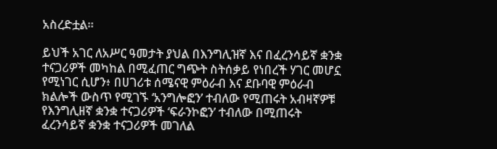አስረድቷል።

ይህች አገር ለአሥር ዓመታት ያህል በእንግሊዝኛ እና በፈረንሳይኛ ቋንቋ ተናጋሪዎች መካከል በሚፈጠር ግጭት ስትሰቃይ የነበረች ሃገር መሆኗ የሚነገር ሲሆን፥ በሀገሪቱ ሰሜናዊ ምዕራብ እና ደቡባዊ ምዕራብ ክልሎች ውስጥ የሚገኙ ‘አንግሎፎን’ ተብለው የሚጠሩት አብዛኛዎቹ የእንግሊዘኛ ቋንቋ ተናጋሪዎች ‘ፍራንኮፎን’ ተብለው በሚጠሩት ፈረንሳይኛ ቋንቋ ተናጋሪዎች መገለል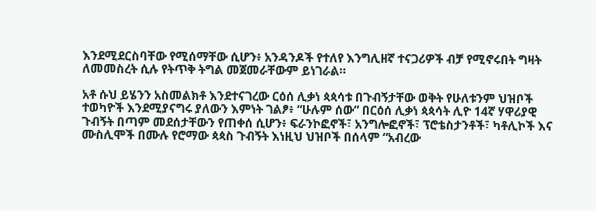እንደሚደርስባቸው የሚሰማቸው ሲሆን፥ አንዳንዶች የተለየ እንግሊዘኛ ተናጋሪዎች ብቻ የሚኖሩበት ግዛት ለመመስረት ሲሉ የትጥቅ ትግል መጀመራቸውም ይነገራል።

አቶ ሱህ ይሄንን አስመልክቶ እንደተናገረው ርዕሰ ሊቃነ ጳጳሳቱ በጉብኝታቸው ወቅት የሁለቱንም ህዝቦች ተወካዮች እንደሚያናግሩ ያለውን እምነት ገልፆ፥ “ሁሉም ሰው” በርዕሰ ሊቃነ ጳጳሳት ሊዮ 14ኛ ሃዋሪያዊ ጉብኝት በጣም መደሰታቸውን የጠቀሰ ሲሆን፥ ፍራንኮፎኖች፣ አንግሎፎኖች፣ ፕሮቴስታንቶች፣ ካቶሊኮች እና ሙስሊሞች በሙሉ የሮማው ጳጳስ ጉብኝት እነዚህ ህዝቦች በሰላም “አብረው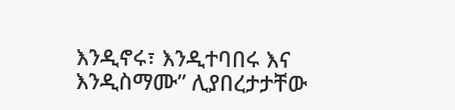እንዲኖሩ፣ እንዲተባበሩ እና እንዲስማሙ” ሊያበረታታቸው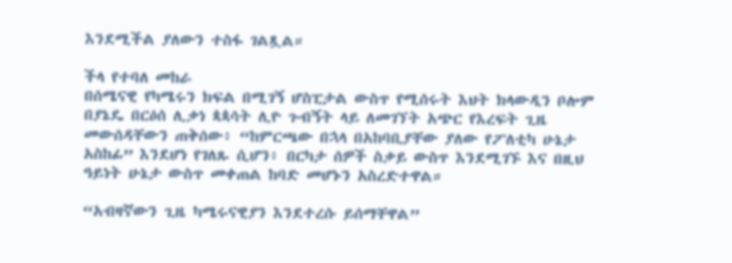እንደሚችል ያለውን ተስፋ ገልጿል።

ችላ የተባለ መከራ
በሰሜናዊ የካሜሩን ክፍል በሚገኝ ሆስፒታል ውስጥ የሚሰሩት እህት ክላውዲን ቦሎም በያኔዴ በርዕሰ ሊቃነ ጳጳሳት ሊዮ ጉብኝት ላይ ለመገኘት አጭር የእረፍት ጊዜ መውሰዳቸውን ጠቅሰው፥ “ከምርጫው በኋላ በአከባቢያቸው ያለው የፖለቲካ ሁኔታ አስከፊ” እንደሆነ የገለጹ ሲሆን፥ በርካታ ሰዎች ስቃይ ውስጥ እንደሚገኙ እና በዚህ ዓይነት ሁኔታ ውስጥ መቀጠል ከባድ መሆኑን አስረድተዋል።

“አብዛኛውን ጊዜ ካሜሩናዊያን እንደተረሱ ይሰማቸዋል”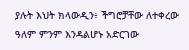ያሉት እህት ክላውዲን፥ ችግሮቻቸው ለተቀረው ዓለም ምንም እንዳልሆኑ አድርገው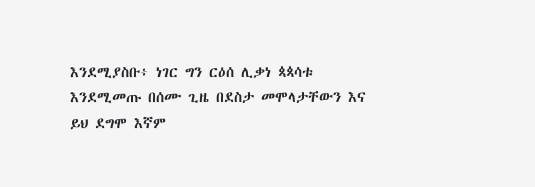እንደሚያስቡ፥ ነገር ግን ርዕሰ ሊቃነ ጳጳሳቱ እንደሚመጡ በሰሙ ጊዜ በደስታ መሞላታቸውን እና ይህ ደግሞ እኛም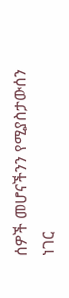ሰዎች መሆናችንን የሚያስታውሰን ነገር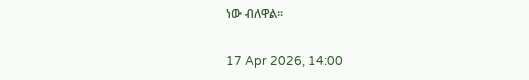ነው ብለዋል።

17 Apr 2026, 14:00